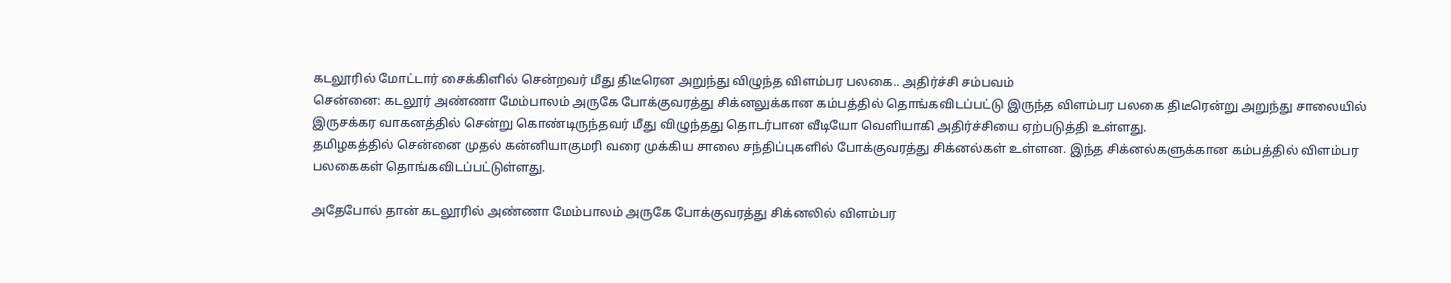கடலூரில் மோட்டார் சைக்கிளில் சென்றவர் மீது திடீரென அறுந்து விழுந்த விளம்பர பலகை.. அதிர்ச்சி சம்பவம்
சென்னை: கடலூர் அண்ணா மேம்பாலம் அருகே போக்குவரத்து சிக்னலுக்கான கம்பத்தில் தொங்கவிடப்பட்டு இருந்த விளம்பர பலகை திடீரென்று அறுந்து சாலையில் இருசக்கர வாகனத்தில் சென்று கொண்டிருந்தவர் மீது விழுந்தது தொடர்பான வீடியோ வெளியாகி அதிர்ச்சியை ஏற்படுத்தி உள்ளது.
தமிழகத்தில் சென்னை முதல் கன்னியாகுமரி வரை முக்கிய சாலை சந்திப்புகளில் போக்குவரத்து சிக்னல்கள் உள்ளன. இந்த சிக்னல்களுக்கான கம்பத்தில் விளம்பர பலகைகள் தொங்கவிடப்பட்டுள்ளது.

அதேபோல் தான் கடலூரில் அண்ணா மேம்பாலம் அருகே போக்குவரத்து சிக்னலில் விளம்பர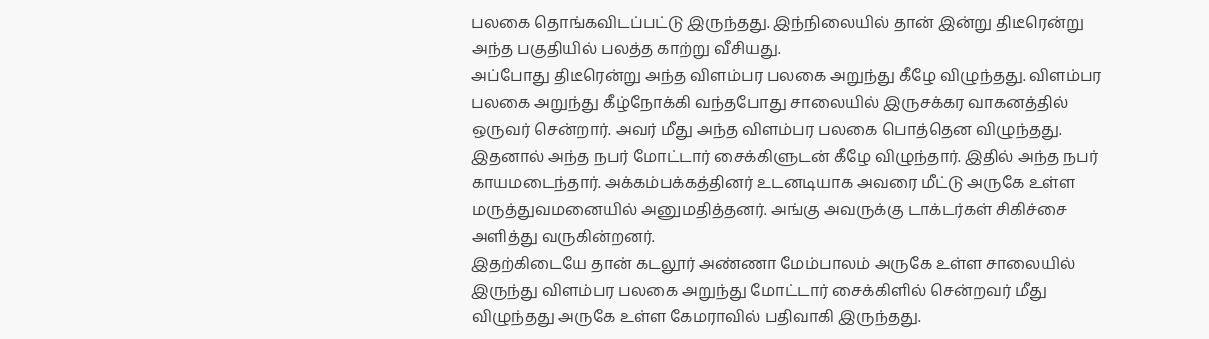பலகை தொங்கவிடப்பட்டு இருந்தது. இந்நிலையில் தான் இன்று திடீரென்று அந்த பகுதியில் பலத்த காற்று வீசியது.
அப்போது திடீரென்று அந்த விளம்பர பலகை அறுந்து கீழே விழுந்தது. விளம்பர பலகை அறுந்து கீழ்நோக்கி வந்தபோது சாலையில் இருசக்கர வாகனத்தில் ஒருவர் சென்றார். அவர் மீது அந்த விளம்பர பலகை பொத்தென விழுந்தது. இதனால் அந்த நபர் மோட்டார் சைக்கிளுடன் கீழே விழுந்தார். இதில் அந்த நபர் காயமடைந்தார். அக்கம்பக்கத்தினர் உடனடியாக அவரை மீட்டு அருகே உள்ள மருத்துவமனையில் அனுமதித்தனர். அங்கு அவருக்கு டாக்டர்கள் சிகிச்சை அளித்து வருகின்றனர்.
இதற்கிடையே தான் கடலூர் அண்ணா மேம்பாலம் அருகே உள்ள சாலையில் இருந்து விளம்பர பலகை அறுந்து மோட்டார் சைக்கிளில் சென்றவர் மீது விழுந்தது அருகே உள்ள கேமராவில் பதிவாகி இருந்தது.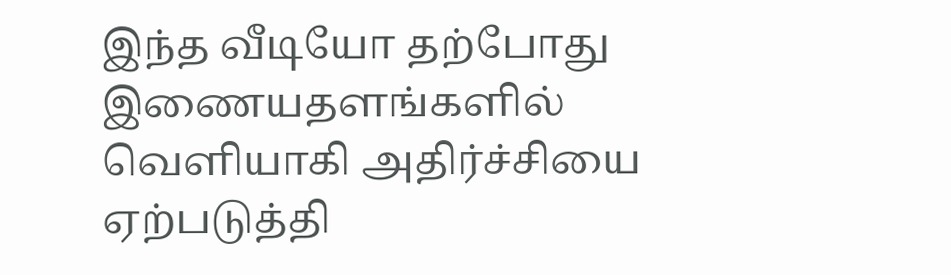இந்த வீடியோ தற்போது இணையதளங்களில் வெளியாகி அதிர்ச்சியை ஏற்படுத்தி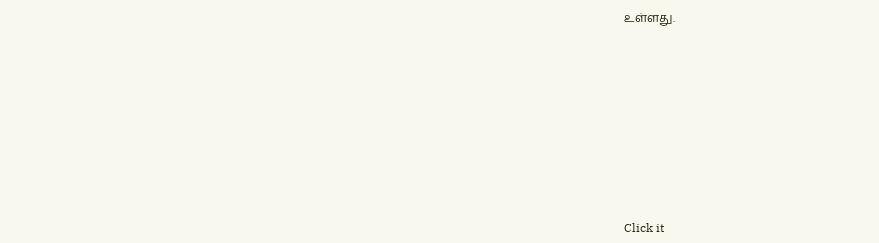உள்ளது.












Click it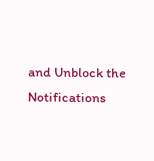and Unblock the Notifications